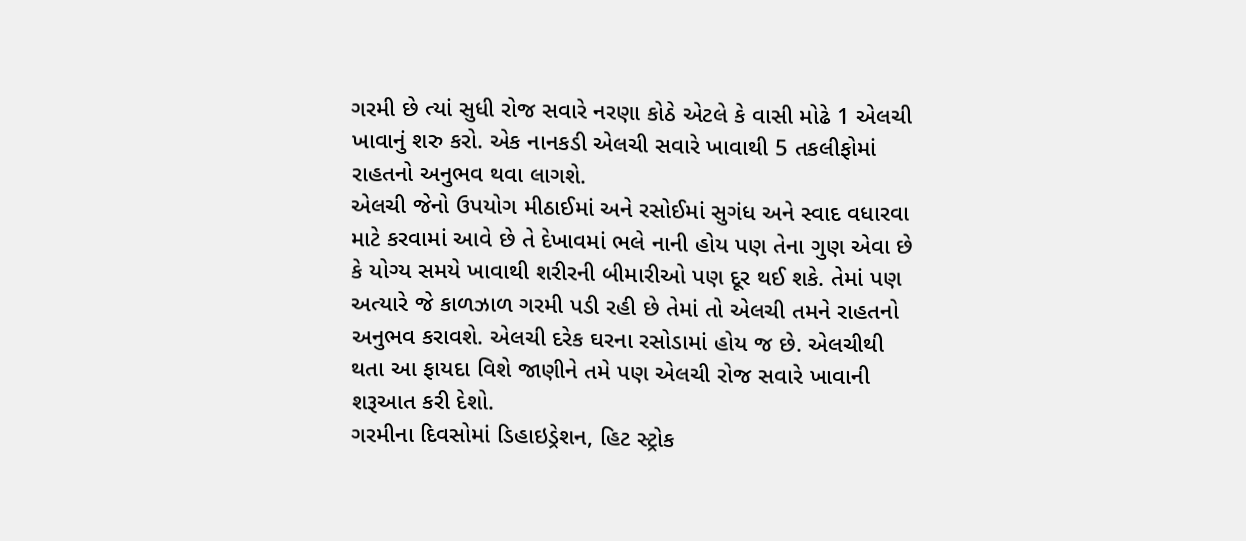ગરમી છે ત્યાં સુધી રોજ સવારે નરણા કોઠે એટલે કે વાસી મોઢે 1 એલચી ખાવાનું શરુ કરો. એક નાનકડી એલચી સવારે ખાવાથી 5 તકલીફોમાં રાહતનો અનુભવ થવા લાગશે.
એલચી જેનો ઉપયોગ મીઠાઈમાં અને રસોઈમાં સુગંધ અને સ્વાદ વધારવા માટે કરવામાં આવે છે તે દેખાવમાં ભલે નાની હોય પણ તેના ગુણ એવા છે કે યોગ્ય સમયે ખાવાથી શરીરની બીમારીઓ પણ દૂર થઈ શકે. તેમાં પણ અત્યારે જે કાળઝાળ ગરમી પડી રહી છે તેમાં તો એલચી તમને રાહતનો અનુભવ કરાવશે. એલચી દરેક ઘરના રસોડામાં હોય જ છે. એલચીથી થતા આ ફાયદા વિશે જાણીને તમે પણ એલચી રોજ સવારે ખાવાની શરૂઆત કરી દેશો.
ગરમીના દિવસોમાં ડિહાઇડ્રેશન, હિટ સ્ટ્રોક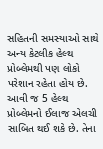સહિતની સમસ્યાઓ સાથે અન્ય કેટલીક હેલ્થ પ્રોબ્લેમથી પણ લોકો પરેશાન રહેતા હોય છે. આવી જ 5 હેલ્થ પ્રોબ્લેમનો ઈલાજ એલચી સાબિત થઈ શકે છે. તેના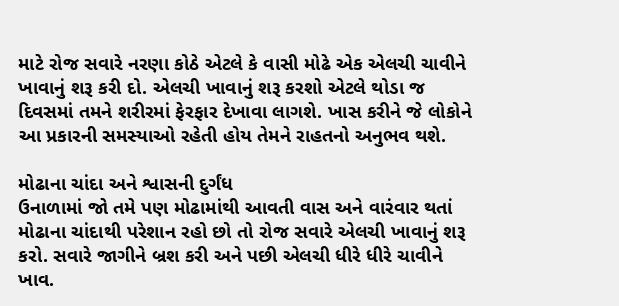માટે રોજ સવારે નરણા કોઠે એટલે કે વાસી મોઢે એક એલચી ચાવીને ખાવાનું શરૂ કરી દો. એલચી ખાવાનું શરૂ કરશો એટલે થોડા જ દિવસમાં તમને શરીરમાં ફેરફાર દેખાવા લાગશે. ખાસ કરીને જે લોકોને આ પ્રકારની સમસ્યાઓ રહેતી હોય તેમને રાહતનો અનુભવ થશે.

મોઢાના ચાંદા અને શ્વાસની દુર્ગંધ
ઉનાળામાં જો તમે પણ મોઢામાંથી આવતી વાસ અને વારંવાર થતાં મોઢાના ચાંદાથી પરેશાન રહો છો તો રોજ સવારે એલચી ખાવાનું શરૂ કરો. સવારે જાગીને બ્રશ કરી અને પછી એલચી ધીરે ધીરે ચાવીને ખાવ.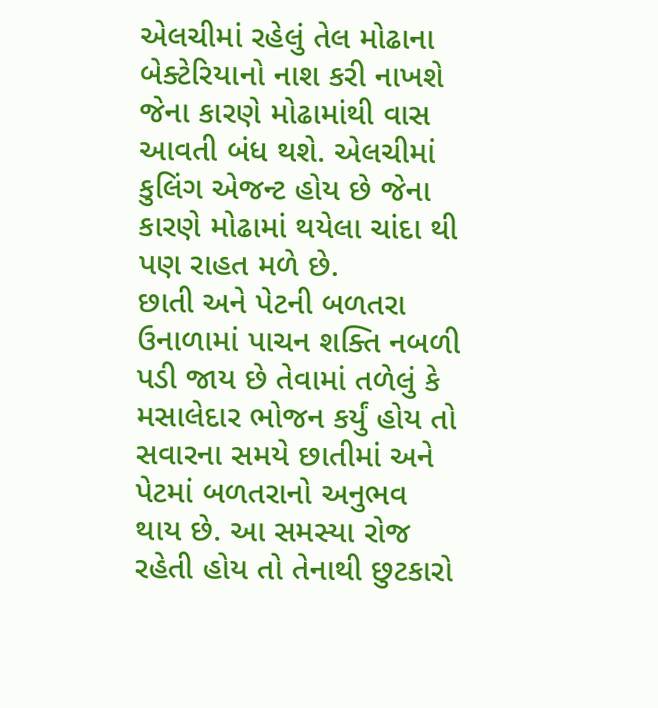એલચીમાં રહેલું તેલ મોઢાના બેક્ટેરિયાનો નાશ કરી નાખશે જેના કારણે મોઢામાંથી વાસ આવતી બંધ થશે. એલચીમાં કુલિંગ એજન્ટ હોય છે જેના કારણે મોઢામાં થયેલા ચાંદા થી પણ રાહત મળે છે.
છાતી અને પેટની બળતરા
ઉનાળામાં પાચન શક્તિ નબળી પડી જાય છે તેવામાં તળેલું કે મસાલેદાર ભોજન કર્યું હોય તો સવારના સમયે છાતીમાં અને પેટમાં બળતરાનો અનુભવ થાય છે. આ સમસ્યા રોજ રહેતી હોય તો તેનાથી છુટકારો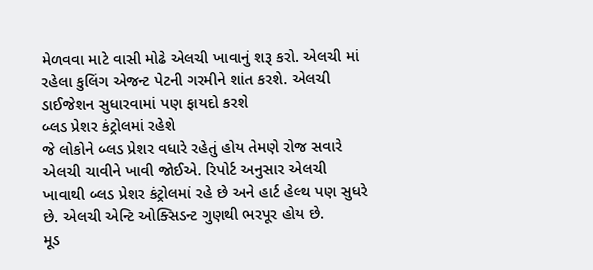મેળવવા માટે વાસી મોઢે એલચી ખાવાનું શરૂ કરો. એલચી માં રહેલા કુલિંગ એજન્ટ પેટની ગરમીને શાંત કરશે. એલચી ડાઈજેશન સુધારવામાં પણ ફાયદો કરશે
બ્લડ પ્રેશર કંટ્રોલમાં રહેશે
જે લોકોને બ્લડ પ્રેશર વધારે રહેતું હોય તેમણે રોજ સવારે એલચી ચાવીને ખાવી જોઈએ. રિપોર્ટ અનુસાર એલચી ખાવાથી બ્લડ પ્રેશર કંટ્રોલમાં રહે છે અને હાર્ટ હેલ્થ પણ સુધરે છે. એલચી એન્ટિ ઓક્સિડન્ટ ગુણથી ભરપૂર હોય છે.
મૂડ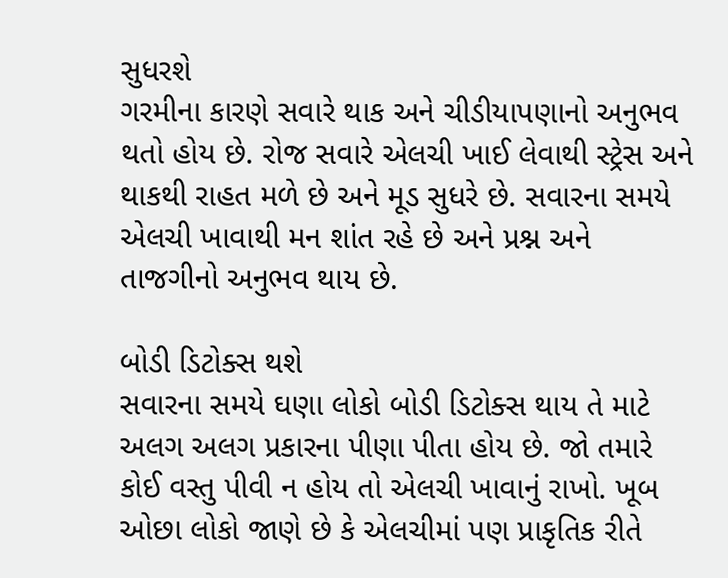સુધરશે
ગરમીના કારણે સવારે થાક અને ચીડીયાપણાનો અનુભવ થતો હોય છે. રોજ સવારે એલચી ખાઈ લેવાથી સ્ટ્રેસ અને થાકથી રાહત મળે છે અને મૂડ સુધરે છે. સવારના સમયે એલચી ખાવાથી મન શાંત રહે છે અને પ્રશ્ન અને તાજગીનો અનુભવ થાય છે.

બોડી ડિટોક્સ થશે
સવારના સમયે ઘણા લોકો બોડી ડિટોક્સ થાય તે માટે અલગ અલગ પ્રકારના પીણા પીતા હોય છે. જો તમારે કોઈ વસ્તુ પીવી ન હોય તો એલચી ખાવાનું રાખો. ખૂબ ઓછા લોકો જાણે છે કે એલચીમાં પણ પ્રાકૃતિક રીતે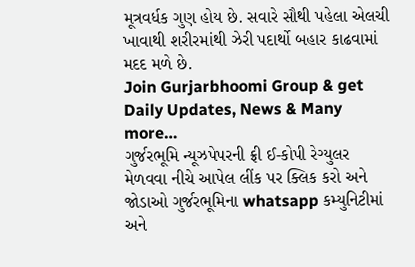મૂત્રવર્ધક ગુણ હોય છે. સવારે સૌથી પહેલા એલચી ખાવાથી શરીરમાંથી ઝેરી પદાર્થો બહાર કાઢવામાં મદદ મળે છે.
Join Gurjarbhoomi Group & get Daily Updates, News & Many more…
ગુર્જરભૂમિ ન્યૂઝપેપરની ફ્રી ઈ-કોપી રેગ્યુલર મેળવવા નીચે આપેલ લીંક પર ક્લિક કરો અને જોડાઓ ગુર્જરભૂમિના whatsapp કમ્યુનિટીમાં અને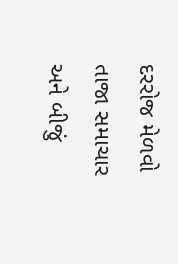દરરોજ મેળવો તાજા સમાચાર અને બીજું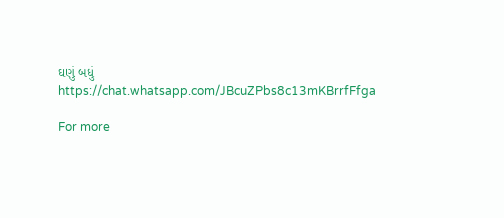ઘણું બધું https://chat.whatsapp.com/JBcuZPbs8c13mKBrrfFfga

For more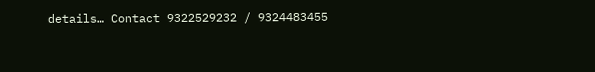details… Contact 9322529232 / 9324483455